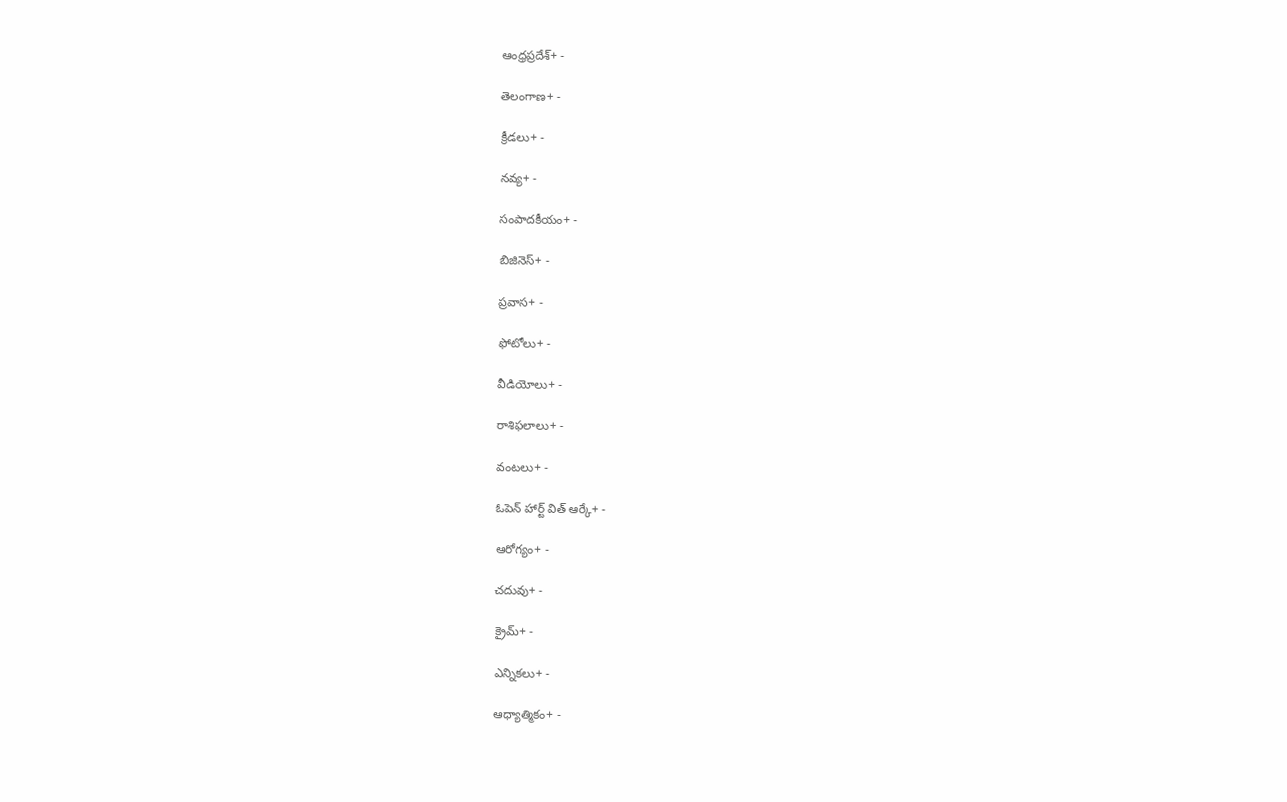ఆంధ్రప్రదేశ్+ -

తెలంగాణ+ -

క్రీడలు+ -

నవ్య+ -

సంపాదకీయం+ -

బిజినెస్+ -

ప్రవాస+ -

ఫోటోలు+ -

వీడియోలు+ -

రాశిఫలాలు+ -

వంటలు+ -

ఓపెన్ హార్ట్ విత్ ఆర్కే+ -

ఆరోగ్యం+ -

చదువు+ -

క్రైమ్+ -

ఎన్నికలు+ -

ఆధ్యాత్మికం+ -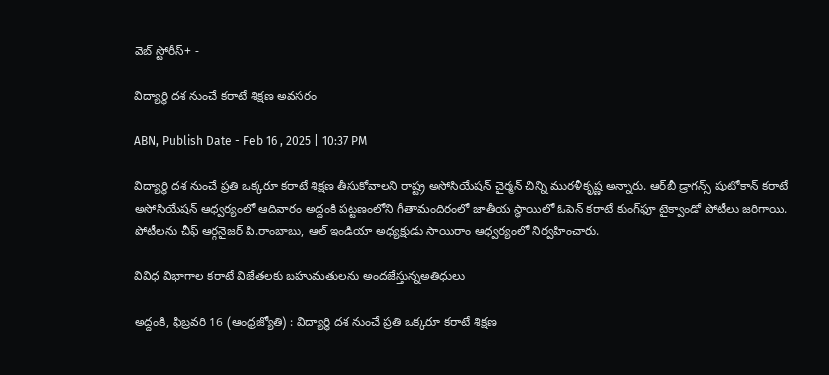వెబ్ స్టోరీస్+ -

విద్యార్థి దశ నుంచే కరాటే శిక్షణ అవసరం

ABN, Publish Date - Feb 16 , 2025 | 10:37 PM

విద్యార్థి దశ నుంచే ప్రతి ఒక్కరూ కరాటే శిక్షణ తీసుకోవాలని రాష్ట్ర అసోసియేషన్‌ చైర్మన్‌ చిన్ని మురళీకృష్ణ అన్నారు. ఆర్‌బీ డ్రాగన్స్‌ షుటోకాన్‌ కరాటే అసోసియేషన్‌ ఆధ్వర్యంలో ఆదివారం అద్దంకి పట్టణంలోని గీతామందిరంలో జాతీయ స్థాయిలో ఓపెన్‌ కరాటే కుంగ్‌ఫూ టైక్వాండో పోటీలు జరిగాయి. పోటీలను చీఫ్‌ ఆర్గనైజర్‌ పి.రాంబాబు, ఆల్‌ ఇండియా అధ్యక్షుడు సాయిరాం ఆధ్వర్యంలో నిర్వహించారు.

వివిధ విభాగాల కరాటే విజేతలకు బహుమతులను అందజేస్తున్నఅతిధులు

అద్దంకి, ఫిబ్రవరి 16 (ఆంధ్రజ్యోతి) : విద్యార్థి దశ నుంచే ప్రతి ఒక్కరూ కరాటే శిక్షణ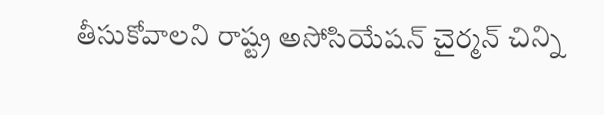తీసుకోవాలని రాష్ట్ర అసోసియేషన్‌ చైర్మన్‌ చిన్ని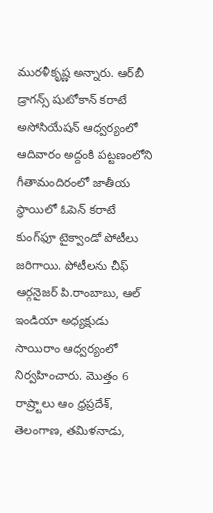మురళీకృష్ణ అన్నారు. ఆర్‌బీ డ్రాగన్స్‌ షుటోకాన్‌ కరాటే అసోసియేషన్‌ ఆధ్వర్యంలో ఆదివారం అద్దంకి పట్టణంలోని గీతామందిరంలో జాతీయ స్థాయిలో ఓపెన్‌ కరాటే కుంగ్‌ఫూ టైక్వాండో పోటీలు జరిగాయి. పోటీలను చీఫ్‌ ఆర్గనైజర్‌ పి.రాంబాబు, ఆల్‌ ఇండియా అధ్యక్షుడు సాయిరాం ఆధ్వర్యంలో నిర్వహించారు. మొత్తం 6 రాష్ర్టాలు ఆం ధ్రప్రదేశ్‌, తెలంగాణ, తమిళనాడు,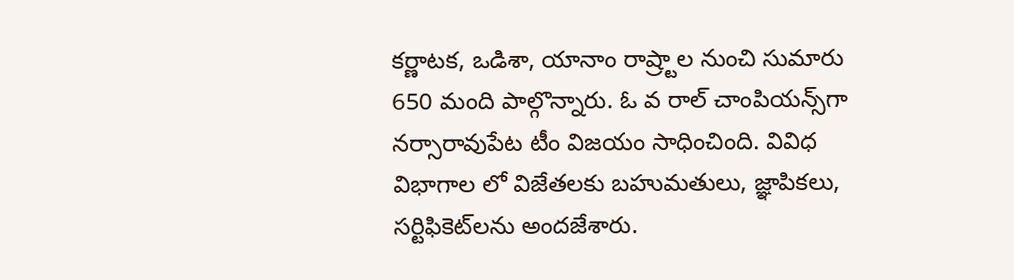కర్ణాటక, ఒడిశా, యానాం రాష్ర్టాల నుంచి సుమారు 650 మంది పాల్గొన్నారు. ఓ వ రాల్‌ చాంపియన్స్‌గా నర్సారావుపేట టీం విజయం సాధించింది. వివిధ విభాగాల లో విజేతలకు బహుమతులు, జ్ఞాపికలు, సర్టిఫికెట్‌లను అందజేశారు.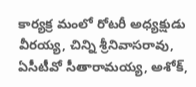కార్యక్ర మంలో రోటరీ అధ్యక్షుడు వీరయ్య, చిన్ని శ్రీనివాసరావు, ఏసీటీవో సీతారామయ్య, అశోక్‌,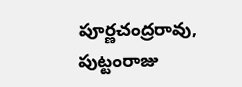పూర్ణచంద్రరావు, పుట్టంరాజు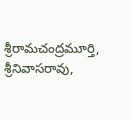శ్రీరామచంద్రమూర్తి, శ్రీనివాసరావు,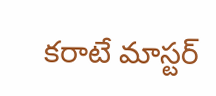కరాటే మాస్టర్‌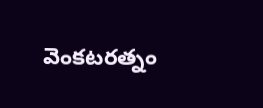వెంకటరత్నం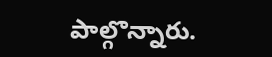పాల్గొన్నారు.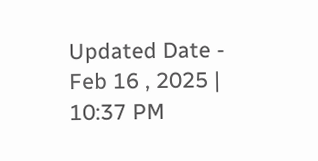Updated Date - Feb 16 , 2025 | 10:37 PM